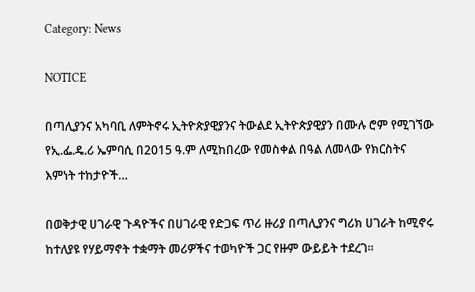Category: News

NOTICE

በጣሊያንና አካባቢ ለምትኖሩ ኢትዮጵያዊያንና ትውልደ ኢትዮጵያዊያን በሙሉ ሮም የሚገኘው የኢ.ፌ.ዴ.ሪ ኤምባሲ በ2015 ዓ.ም ለሚከበረው የመስቀል በዓል ለመላው የክርስትና እምነት ተከታዮች…

በወቅታዊ ሀገራዊ ጉዳዮችና በሀገራዊ የድጋፍ ጥሪ ዙሪያ በጣሊያንና ግሪክ ሀገራት ከሚኖሩ ከተለያዩ የሃይማኖት ተቋማት መሪዎችና ተወካዮች ጋር የዙም ውይይት ተደረገ።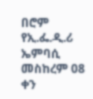በሮም የኢ.ፌ.ዲ.ሪ ኤምባሲ መስከረም 08 ቀን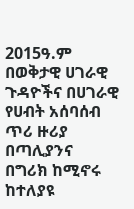2015ዓ.ም በወቅታዊ ሀገራዊ ጉዳዮችና በሀገራዊ የሀብት አሰባሰብ ጥሪ ዙሪያ በጣሊያንና በግሪክ ከሚኖሩ ከተለያዩ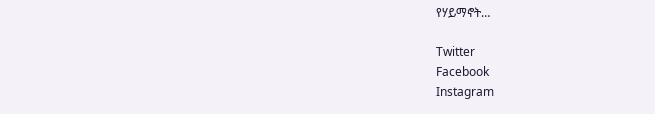የሃይማኖት…

Twitter
Facebook
Instagram